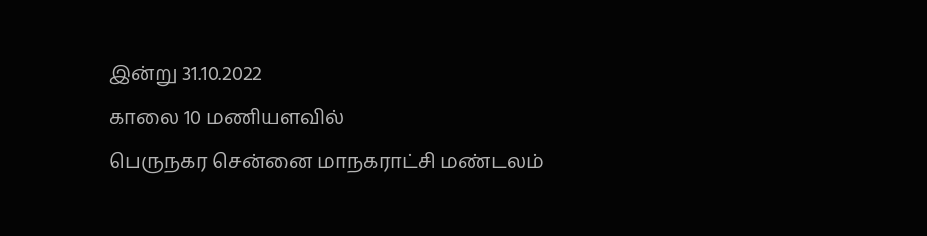இன்று 31.10.2022
காலை 10 மணியளவில்
பெருநகர சென்னை மாநகராட்சி மண்டலம்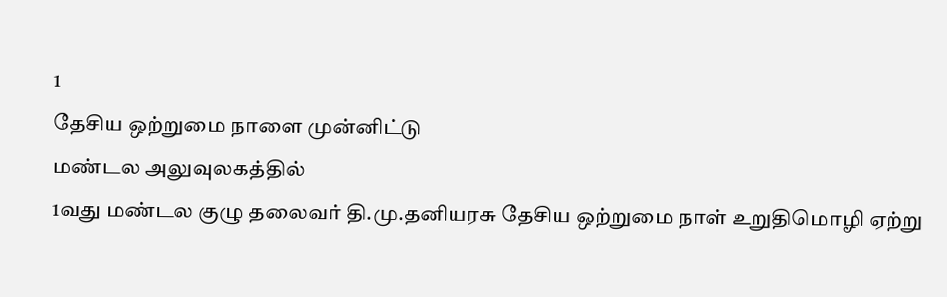1
தேசிய ஒற்றுமை நாளை முன்னிட்டு
மண்டல அலுவுலகத்தில்
1வது மண்டல குழு தலைவர் தி.மு.தனியரசு தேசிய ஒற்றுமை நாள் உறுதிமொழி ஏற்று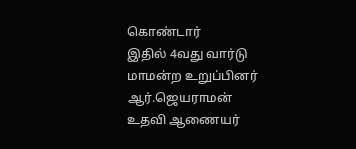கொண்டார்
இதில் 4வது வார்டு மாமன்ற உறுப்பினர் ஆர்.ஜெயராமன்
உதவி ஆணையர்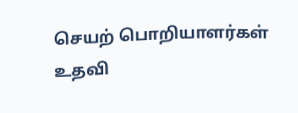செயற் பொறியாளர்கள்
உதவி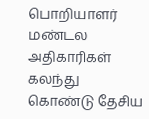பொறியாளர்
மண்டல அதிகாரிகள் கலந்து கொண்டு தேசிய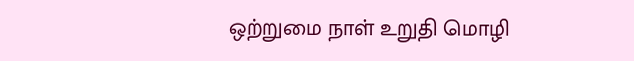ஒற்றுமை நாள் உறுதி மொழி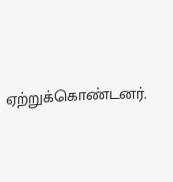ஏற்றுக்கொண்டனர்.